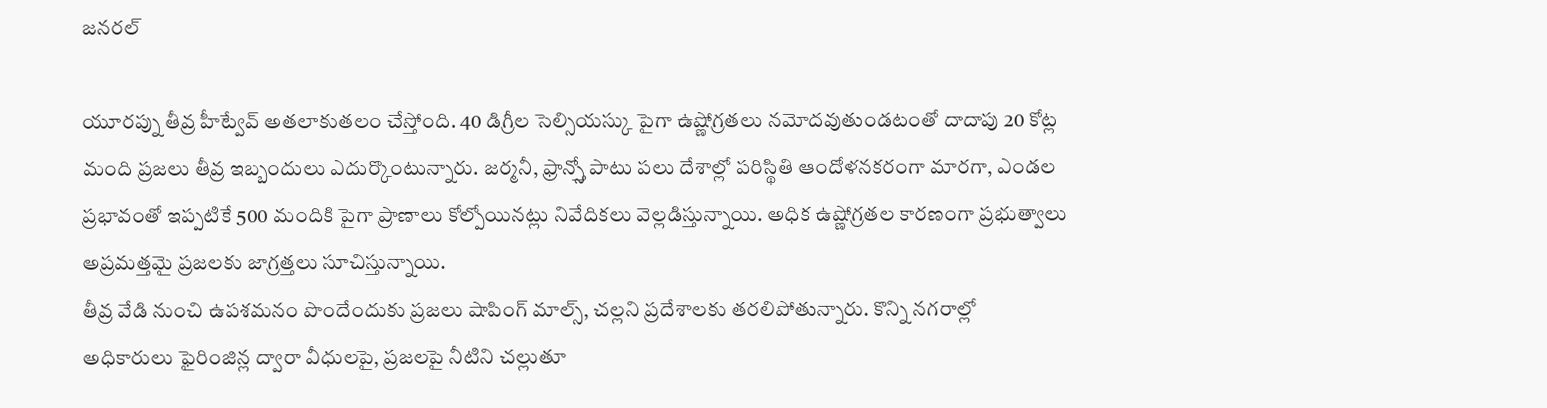జనరల్

యూరప్ను తీవ్ర హీట్వేవ్ అతలాకుతలం చేస్తోంది. 40 డిగ్రీల సెల్సియస్కు పైగా ఉష్ణోగ్రతలు నమోదవుతుండటంతో దాదాపు 20 కోట్ల మంది ప్రజలు తీవ్ర ఇబ్బందులు ఎదుర్కొంటున్నారు. జర్మనీ, ఫ్రాన్స్తో పాటు పలు దేశాల్లో పరిస్థితి ఆందోళనకరంగా మారగా, ఎండల ప్రభావంతో ఇప్పటికే 500 మందికి పైగా ప్రాణాలు కోల్పోయినట్లు నివేదికలు వెల్లడిస్తున్నాయి. అధిక ఉష్ణోగ్రతల కారణంగా ప్రభుత్వాలు అప్రమత్తమై ప్రజలకు జాగ్రత్తలు సూచిస్తున్నాయి.
తీవ్ర వేడి నుంచి ఉపశమనం పొందేందుకు ప్రజలు షాపింగ్ మాల్స్, చల్లని ప్రదేశాలకు తరలిపోతున్నారు. కొన్ని నగరాల్లో అధికారులు ఫైరింజిన్ల ద్వారా వీధులపై, ప్రజలపై నీటిని చల్లుతూ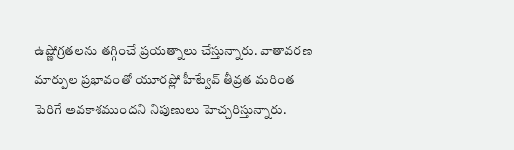ఉష్ణోగ్రతలను తగ్గించే ప్రయత్నాలు చేస్తున్నారు. వాతావరణ మార్పుల ప్రభావంతో యూరప్లో హీట్వేవ్ తీవ్రత మరింత పెరిగే అవకాశముందని నిపుణులు హెచ్చరిస్తున్నారు.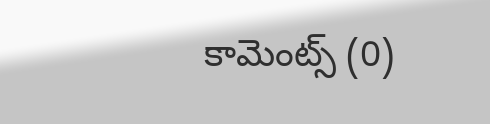కామెంట్స్ (0)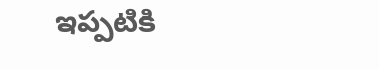ఇప్పటికి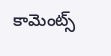కామెంట్స్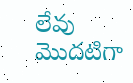లేవు
మొదటిగా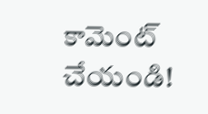కామెంట్ చేయండి!